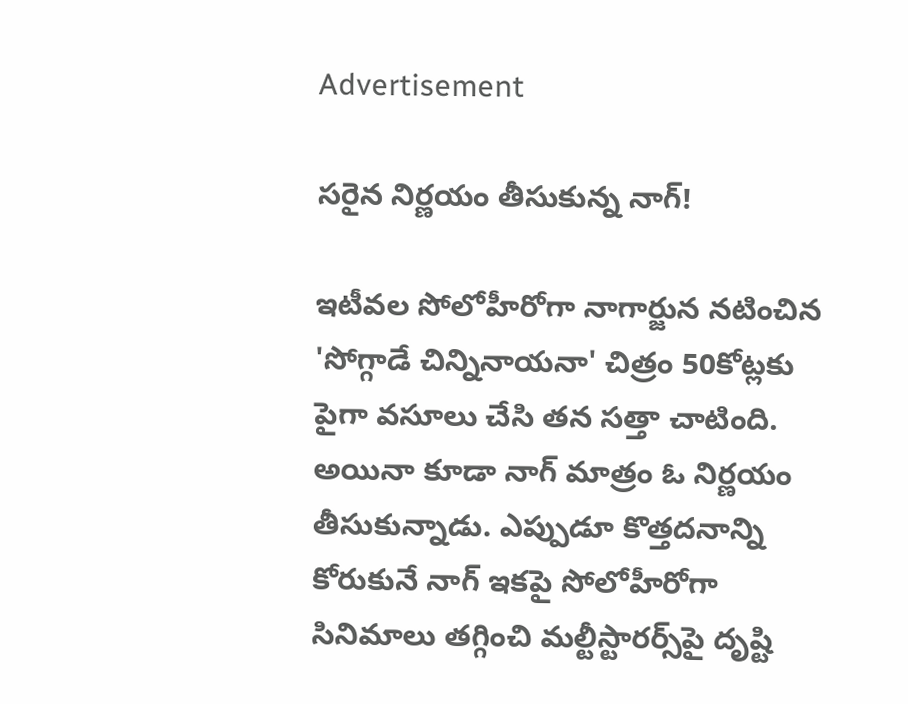Advertisement

సరైన నిర్ణయం తీసుకున్న నాగ్‌!

ఇటీవల సోలోహీరోగా నాగార్జున నటించిన 'సోగ్గాడే చిన్నినాయనా' చిత్రం 50కోట్లకు పైగా వసూలు చేసి తన సత్తా చాటింది. అయినా కూడా నాగ్‌ మాత్రం ఓ నిర్ణయం తీసుకున్నాడు. ఎప్పుడూ కొత్తదనాన్ని కోరుకునే నాగ్‌ ఇకపై సోలోహీరోగా సినిమాలు తగ్గించి మల్టీస్టారర్స్‌పై దృష్టి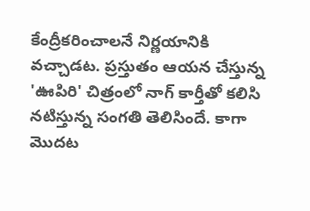కేంద్రీకరించాలనే నిర్ణయానికి వచ్చాడట. ప్రస్తుతం ఆయన చేస్తున్న 'ఊపిరి' చిత్రంలో నాగ్‌ కార్తీతో కలిసి నటిస్తున్న సంగతి తెలిసిందే. కాగా మొదట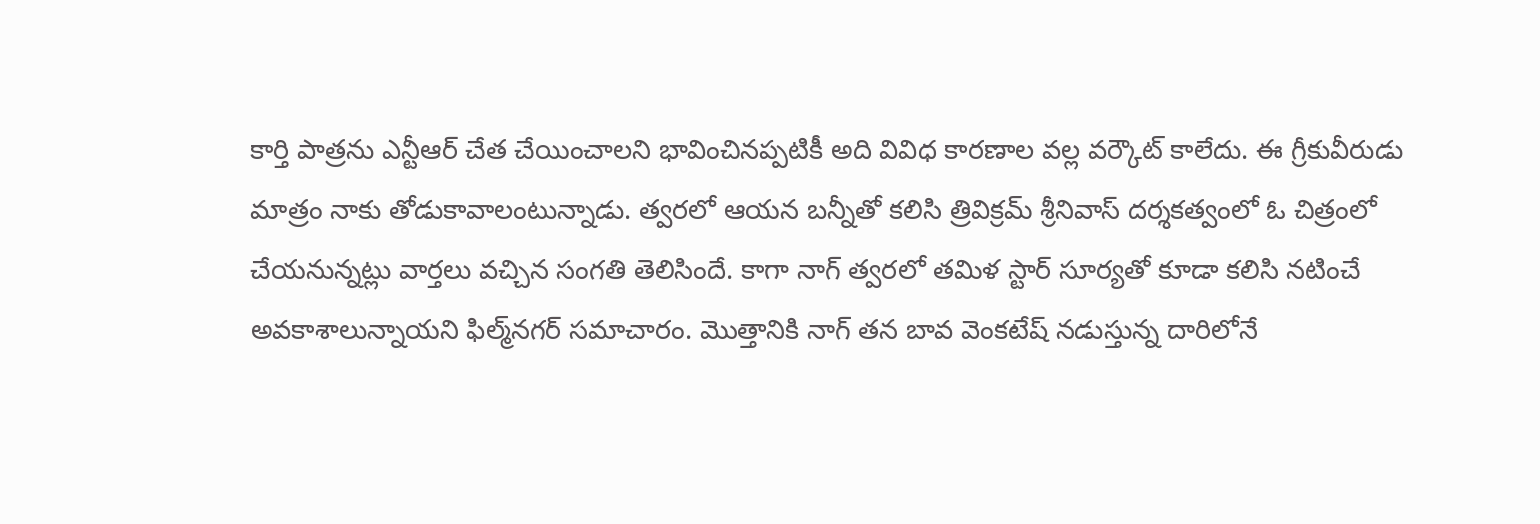కార్తి పాత్రను ఎన్టీఆర్‌ చేత చేయించాలని భావించినప్పటికీ అది వివిధ కారణాల వల్ల వర్కౌట్‌ కాలేదు. ఈ గ్రీకువీరుడు మాత్రం నాకు తోడుకావాలంటున్నాడు. త్వరలో ఆయన బన్నీతో కలిసి త్రివిక్రమ్‌ శ్రీనివాస్‌ దర్శకత్వంలో ఓ చిత్రంలో చేయనున్నట్లు వార్తలు వచ్చిన సంగతి తెలిసిందే. కాగా నాగ్‌ త్వరలో తమిళ స్టార్‌ సూర్యతో కూడా కలిసి నటించే అవకాశాలున్నాయని ఫిల్మ్‌నగర్‌ సమాచారం. మొత్తానికి నాగ్‌ తన బావ వెంకటేష్‌ నడుస్తున్న దారిలోనే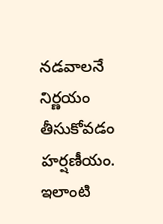నడవాలనే నిర్ణయం తీసుకోవడం హర్షణీయం. ఇలాంటి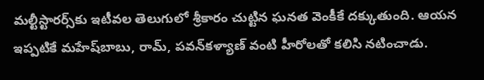మల్టీస్టారర్స్‌కు ఇటీవల తెలుగులో శ్రీకారం చుట్టిన ఘనత వెంకీకే దక్కుతుంది. ఆయన ఇప్పటికే మహేష్‌బాబు, రామ్‌, పవన్‌కళ్యాణ్‌ వంటి హీరోలతో కలిసి నటించాడు.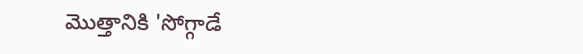మొత్తానికి 'సోగ్గాడే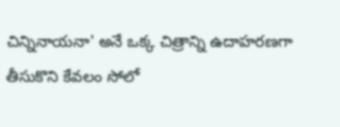చిన్నినాయనా' అనే ఒక్క చిత్రాన్ని ఉదాహరణగా తీసుకొని కేవలం సోలో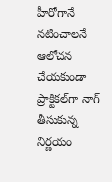హీరోగానే నటించాలనే ఆలోచన చేయకుండా ప్రాక్టికల్‌గా నాగ్‌ తీసుకున్న నిర్ణయం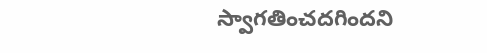స్వాగతించదగిందని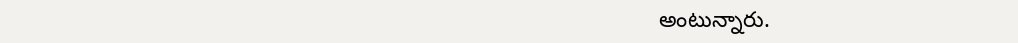అంటున్నారు.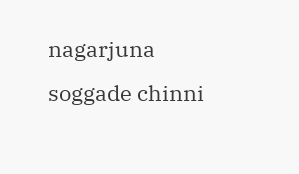nagarjuna
soggade chinni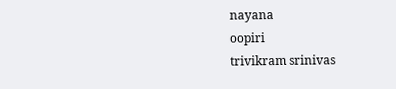nayana
oopiri
trivikram srinivas